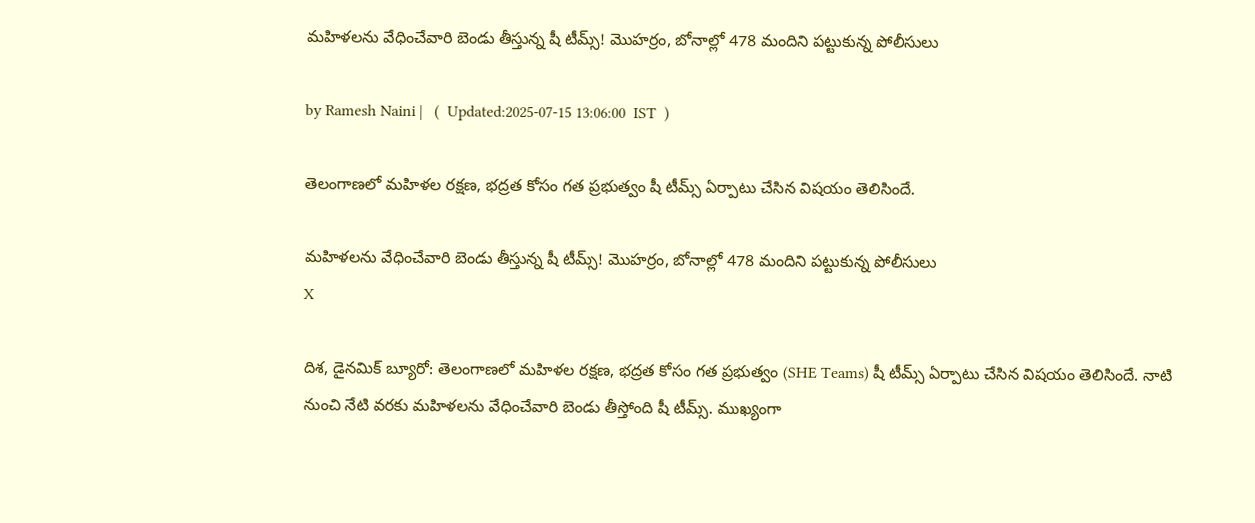మహిళలను వేధించేవారి బెండు తీస్తున్న షీ టీమ్స్! మొహర్రం, బోనాల్లో 478 మందిని పట్టుకున్న పోలీసులు

by Ramesh Naini |   (  Updated:2025-07-15 13:06:00  IST  )

తెలంగాణలో మహిళల రక్షణ, భద్రత కోసం గత ప్రభుత్వం షీ టీమ్స్ ఏర్పాటు చేసిన విషయం తెలిసిందే.

మహిళలను వేధించేవారి బెండు తీస్తున్న షీ టీమ్స్! మొహర్రం, బోనాల్లో 478 మందిని పట్టుకున్న పోలీసులు
X

దిశ, డైనమిక్ బ్యూరో: తెలంగాణలో మహిళల రక్షణ, భద్రత కోసం గత ప్రభుత్వం (SHE Teams) షీ టీమ్స్ ఏర్పాటు చేసిన విషయం తెలిసిందే. నాటి నుంచి నేటి వరకు మహిళలను వేధించేవారి బెండు తీస్తోంది షీ టీమ్స్. ముఖ్యంగా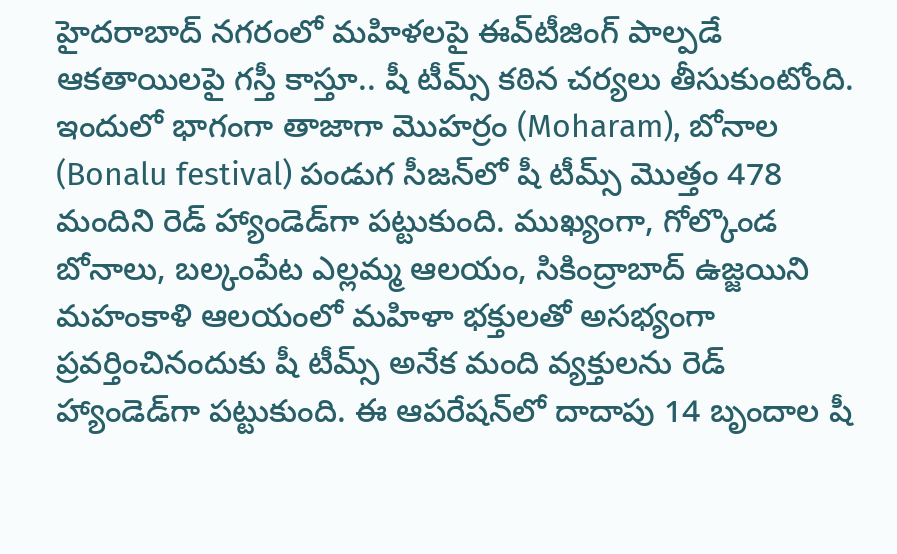హైదరాబాద్ నగరంలో మహిళలపై ఈవ్‌టీజింగ్ పాల్పడే ఆకతాయిలపై గస్తీ కాస్తూ.. షీ టీమ్స్ కఠిన చర్యలు తీసుకుంటోంది. ఇందులో భాగంగా తాజాగా మొహర్రం (Moharam), బోనాల (Bonalu festival) పండుగ సీజన్‌లో షీ టీమ్స్ మొత్తం 478 మందిని రెడ్ హ్యాండెడ్‌గా పట్టుకుంది. ముఖ్యంగా, గోల్కొండ బోనాలు, బల్కంపేట ఎల్లమ్మ ఆలయం, సికింద్రాబాద్ ఉజ్జయిని మహంకాళి ఆలయంలో మహిళా భక్తులతో అసభ్యంగా ప్రవర్తించినందుకు షీ టీమ్స్ అనేక మంది వ్యక్తులను రెడ్ హ్యాండెడ్‌గా పట్టుకుంది. ఈ ఆపరేషన్‌లో దాదాపు 14 బృందాల షీ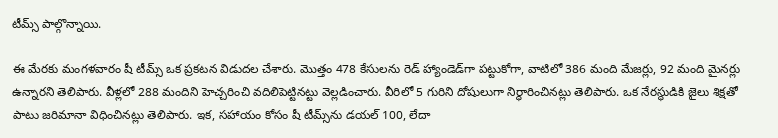టీమ్స్ పాల్గొన్నాయి.

ఈ మేరకు మంగళవారం షీ టీమ్స్ ఒక ప్రకటన విడుదల చేశారు. మొత్తం 478 కేసులను రెడ్ హ్యాండెడ్‌గా పట్టుకోగా, వాటిలో 386 మంది మేజర్లు, 92 మంది మైనర్లు ఉన్నారని తెలిపారు. వీళ్లలో 288 మందిని హెచ్చరించి వదిలిపెట్టినట్టు వెల్లడించారు. వీరిలో 5 గురిని దోషులుగా నిర్ధారించినట్లు తెలిపారు. ఒక నేరస్థుడికి జైలు శిక్షతో పాటు జరిమానా విధించినట్లు తెలిపారు. ఇక, సహాయం కోసం షీ టీమ్స్‌ను డయల్ 100, లేదా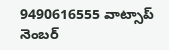9490616555 వాట్సాప్ నెంబర్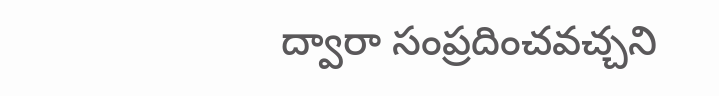ద్వారా సంప్రదించవచ్చని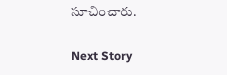సూచించారు.

Next Story